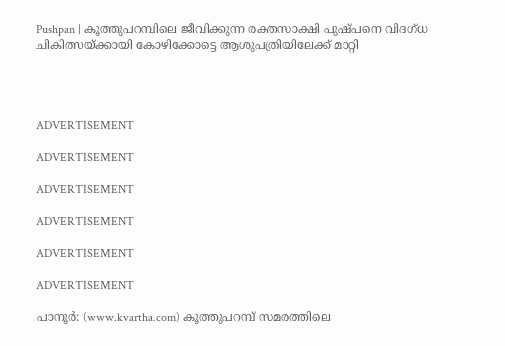Pushpan | കൂത്തുപറമ്പിലെ ജീവിക്കുന്ന രക്തസാക്ഷി പുഷ്പനെ വിദഗ്ധ ചികിത്സയ്ക്കായി കോഴിക്കോട്ടെ ആശുപത്രിയിലേക്ക് മാറ്റി




ADVERTISEMENT

ADVERTISEMENT

ADVERTISEMENT

ADVERTISEMENT

ADVERTISEMENT

ADVERTISEMENT

പാനൂര്‍: (www.kvartha.com) കൂത്തുപറമ്പ് സമരത്തിലെ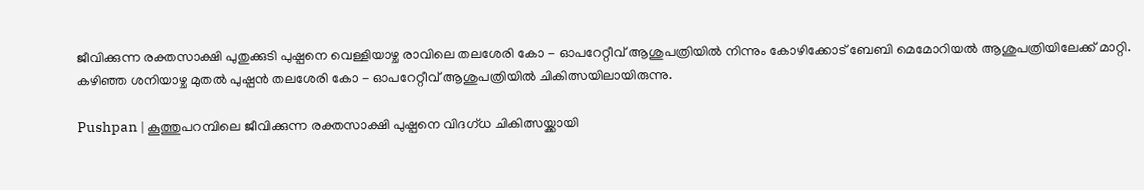ജീവിക്കുന്ന രക്തസാക്ഷി പുതുക്കുടി പുഷ്പനെ വെള്ളിയാഴ്ച രാവിലെ തലശേരി കോ - ഓപറേറ്റീവ് ആശുപത്രിയില്‍ നിന്നും കോഴിക്കോട് ബേബി മെമോറിയല്‍ ആശുപത്രിയിലേക്ക് മാറ്റി. കഴിഞ്ഞ ശനിയാഴ്ച മുതല്‍ പുഷ്പന്‍ തലശേരി കോ - ഓപറേറ്റീവ് ആശുപത്രിയില്‍ ചികിത്സയിലായിരുന്നു.

Pushpan | കൂത്തുപറമ്പിലെ ജീവിക്കുന്ന രക്തസാക്ഷി പുഷ്പനെ വിദഗ്ധ ചികിത്സയ്ക്കായി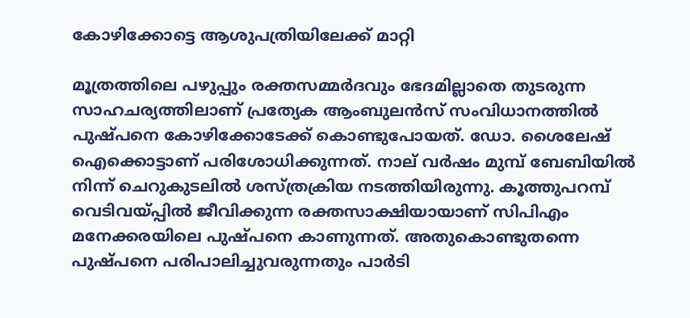കോഴിക്കോട്ടെ ആശുപത്രിയിലേക്ക് മാറ്റി

മൂത്രത്തിലെ പഴുപ്പും രക്തസമ്മര്‍ദവും ഭേദമില്ലാതെ തുടരുന്ന സാഹചര്യത്തിലാണ് പ്രത്യേക ആംബുലന്‍സ് സംവിധാനത്തില്‍ പുഷ്പനെ കോഴിക്കോടേക്ക് കൊണ്ടുപോയത്. ഡോ. ശൈലേഷ് ഐക്കൊട്ടാണ് പരിശോധിക്കുന്നത്. നാല് വര്‍ഷം മുമ്പ് ബേബിയില്‍ നിന്ന് ചെറുകുടലില്‍ ശസ്ത്രക്രിയ നടത്തിയിരുന്നു. കൂത്തുപറമ്പ് വെടിവയ്പ്പില്‍ ജീവിക്കുന്ന രക്തസാക്ഷിയായാണ് സിപിഎം മനേക്കരയിലെ പുഷ്പനെ കാണുന്നത്. അതുകൊണ്ടുതന്നെ പുഷ്പനെ പരിപാലിച്ചുവരുന്നതും പാര്‍ടി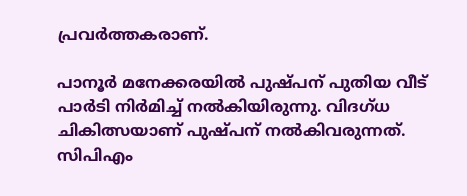പ്രവര്‍ത്തകരാണ്.

പാനൂര്‍ മനേക്കരയില്‍ പുഷ്പന് പുതിയ വീട് പാര്‍ടി നിര്‍മിച്ച് നല്‍കിയിരുന്നു. വിദഗ്ധ ചികിത്സയാണ് പുഷ്പന് നല്‍കിവരുന്നത്. സിപിഎം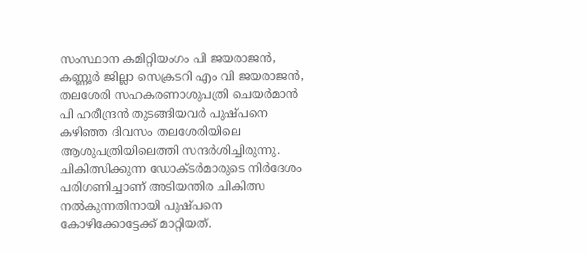സംസ്ഥാന കമിറ്റിയംഗം പി ജയരാജന്‍, കണ്ണൂര്‍ ജില്ലാ സെക്രടറി എം വി ജയരാജന്‍, തലശേരി സഹകരണാശുപത്രി ചെയര്‍മാന്‍ പി ഹരീന്ദ്രന്‍ തുടങ്ങിയവര്‍ പുഷ്പനെ കഴിഞ്ഞ ദിവസം തലശേരിയിലെ ആശുപത്രിയിലെത്തി സന്ദര്‍ശിച്ചിരുന്നു. ചികിത്സിക്കുന്ന ഡോക്ടര്‍മാരുടെ നിര്‍ദേശം പരിഗണിച്ചാണ് അടിയന്തിര ചികിത്സ നല്‍കുന്നതിനായി പുഷ്പനെ കോഴിക്കോട്ടേക്ക് മാറ്റിയത്.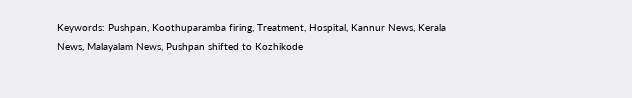Keywords: Pushpan, Koothuparamba firing, Treatment, Hospital, Kannur News, Kerala News, Malayalam News, Pushpan shifted to Kozhikode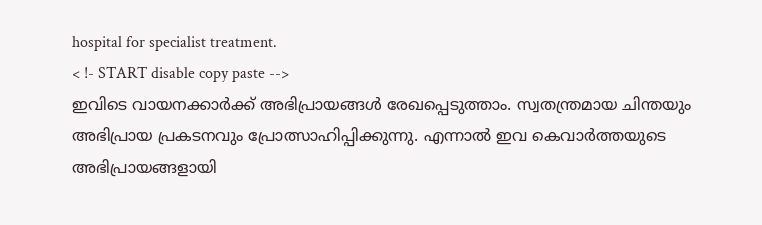hospital for specialist treatment.
< !- START disable copy paste -->
ഇവിടെ വായനക്കാർക്ക് അഭിപ്രായങ്ങൾ രേഖപ്പെടുത്താം. സ്വതന്ത്രമായ ചിന്തയും അഭിപ്രായ പ്രകടനവും പ്രോത്സാഹിപ്പിക്കുന്നു. എന്നാൽ ഇവ കെവാർത്തയുടെ അഭിപ്രായങ്ങളായി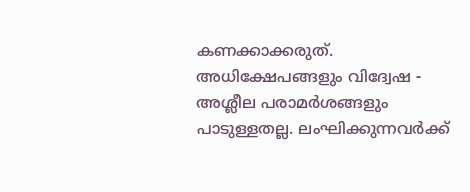കണക്കാക്കരുത്. അധിക്ഷേപങ്ങളും വിദ്വേഷ - അശ്ലീല പരാമർശങ്ങളും പാടുള്ളതല്ല. ലംഘിക്കുന്നവർക്ക്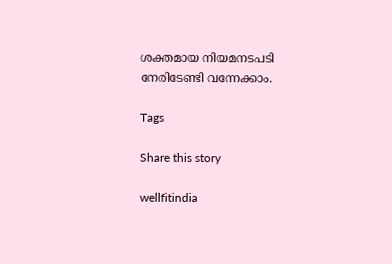ശക്തമായ നിയമനടപടി നേരിടേണ്ടി വന്നേക്കാം.

Tags

Share this story

wellfitindia